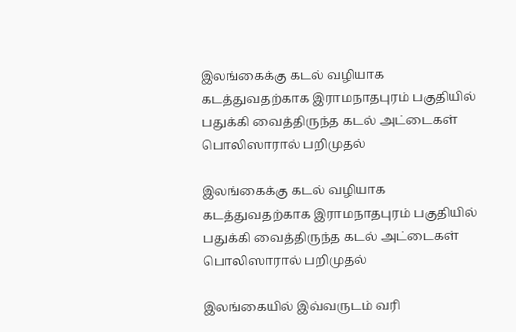இலங்கைக்கு கடல் வழியாக கடத்துவதற்காக இராமநாதபுரம் பகுதியில் பதுக்கி வைத்திருந்த கடல் அட்டைகள் பொலிஸாரால் பறிமுதல்

இலங்கைக்கு கடல் வழியாக கடத்துவதற்காக இராமநாதபுரம் பகுதியில் பதுக்கி வைத்திருந்த கடல் அட்டைகள் பொலிஸாரால் பறிமுதல்

இலங்கையில் இவ்வருடம் வரி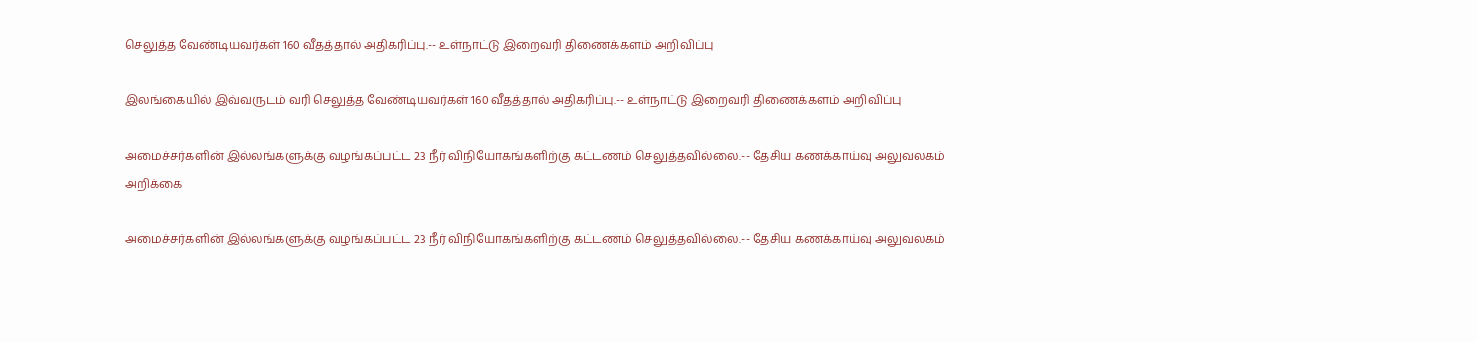செலுத்த வேண்டியவர்கள் 160 வீதத்தால் அதிகரிப்பு.-- உள்நாட்டு இறைவரி திணைக்களம் அறிவிப்பு

இலங்கையில் இவ்வருடம் வரி செலுத்த வேண்டியவர்கள் 160 வீதத்தால் அதிகரிப்பு.-- உள்நாட்டு இறைவரி திணைக்களம் அறிவிப்பு

அமைச்சர்களின் இல்லங்களுக்கு வழங்கப்பட்ட 23 நீர் விநியோகங்களிற்கு கட்டணம் செலுத்தவில்லை.-- தேசிய கணக்காய்வு அலுவலகம் அறிக்கை

அமைச்சர்களின் இல்லங்களுக்கு வழங்கப்பட்ட 23 நீர் விநியோகங்களிற்கு கட்டணம் செலுத்தவில்லை.-- தேசிய கணக்காய்வு அலுவலகம்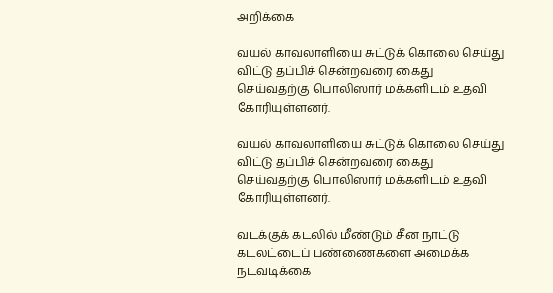அறிக்கை

வயல் காவலாளியை சுட்டுக் கொலை செய்து விட்டு தப்பிச் சென்றவரை கைது செய்வதற்கு பொலிஸார் மக்களிடம் உதவி கோரியுள்ளனர்.

வயல் காவலாளியை சுட்டுக் கொலை செய்து விட்டு தப்பிச் சென்றவரை கைது செய்வதற்கு பொலிஸார் மக்களிடம் உதவி கோரியுள்ளனர்.

வடக்குக் கடலில் மீண்டும் சீன நாட்டு கடலட்டைப் பண்ணைகளை அமைக்க நடவடிக்கை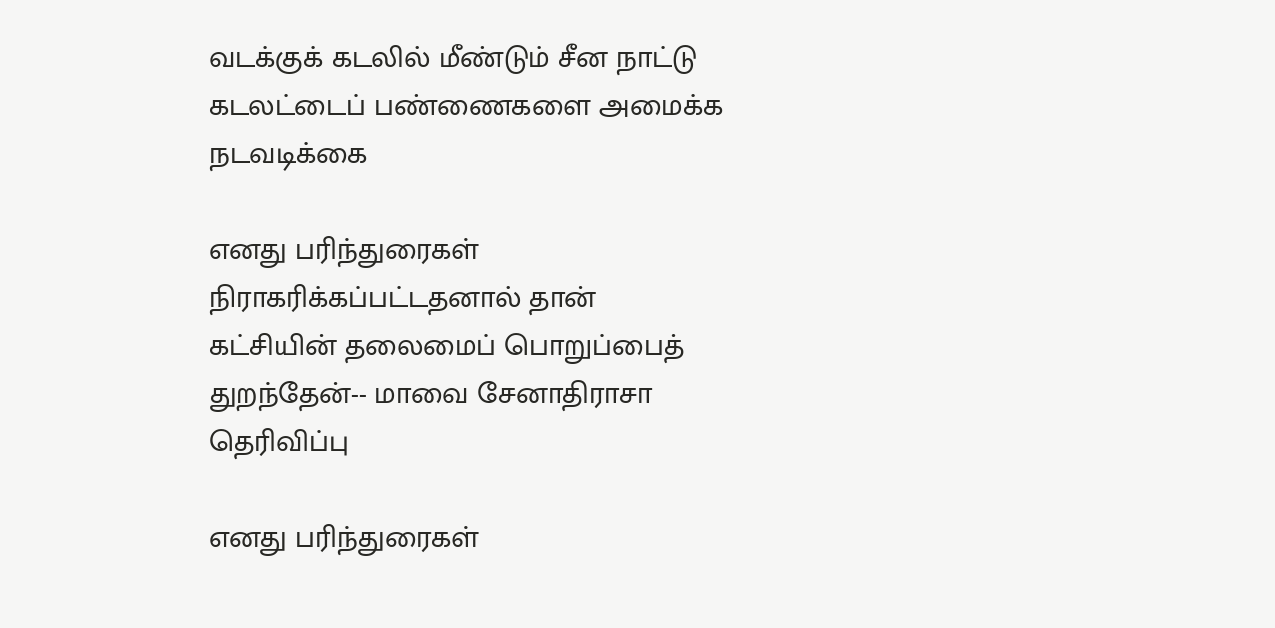வடக்குக் கடலில் மீண்டும் சீன நாட்டு கடலட்டைப் பண்ணைகளை அமைக்க நடவடிக்கை

எனது பரிந்துரைகள் நிராகரிக்கப்பட்டதனால் தான் கட்சியின் தலைமைப் பொறுப்பைத் துறந்தேன்-- மாவை சேனாதிராசா தெரிவிப்பு

எனது பரிந்துரைகள்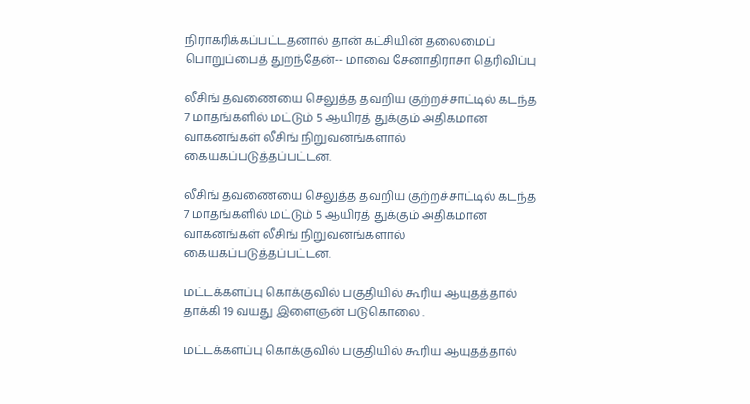நிராகரிக்கப்பட்டதனால் தான் கட்சியின் தலைமைப் பொறுப்பைத் துறந்தேன்-- மாவை சேனாதிராசா தெரிவிப்பு

லீசிங் தவணையை செலுத்த தவறிய குற்றச்சாட்டில் கடந்த 7 மாதங்களில் மட்டும் 5 ஆயிரத் துக்கும் அதிகமான வாகனங்கள் லீசிங் நிறுவனங்களால் கையகப்படுத்தப்பட்டன.

லீசிங் தவணையை செலுத்த தவறிய குற்றச்சாட்டில் கடந்த 7 மாதங்களில் மட்டும் 5 ஆயிரத் துக்கும் அதிகமான வாகனங்கள் லீசிங் நிறுவனங்களால் கையகப்படுத்தப்பட்டன.

மட்டக்களப்பு கொக்குவில் பகுதியில் கூரிய ஆயுதத்தால் தாக்கி 19 வயது இளைஞன் படுகொலை .

மட்டக்களப்பு கொக்குவில் பகுதியில் கூரிய ஆயுதத்தால்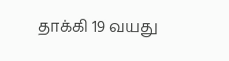தாக்கி 19 வயது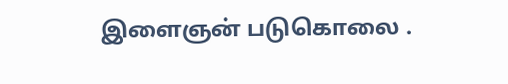இளைஞன் படுகொலை .